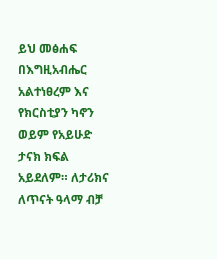ይህ መፅሐፍ በእግዚአብሔር አልተነፀረም እና የክርስቲያን ካኖን ወይም የአይሁድ ታናክ ክፍል አይደለም። ለታሪክና ለጥናት ዓላማ ብቻ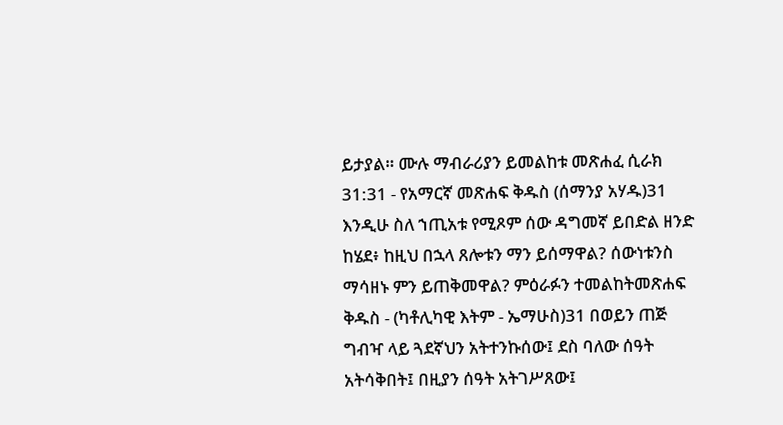ይታያል። ሙሉ ማብራሪያን ይመልከቱ መጽሐፈ ሲራክ 31:31 - የአማርኛ መጽሐፍ ቅዱስ (ሰማንያ አሃዱ)31 እንዲሁ ስለ ኀጢአቱ የሚጾም ሰው ዳግመኛ ይበድል ዘንድ ከሄደ፥ ከዚህ በኋላ ጸሎቱን ማን ይሰማዋል? ሰውነቱንስ ማሳዘኑ ምን ይጠቅመዋል? ምዕራፉን ተመልከትመጽሐፍ ቅዱስ - (ካቶሊካዊ እትም - ኤማሁስ)31 በወይን ጠጅ ግብዣ ላይ ጓደኛህን አትተንኩሰው፤ ደስ ባለው ሰዓት አትሳቅበት፤ በዚያን ሰዓት አትገሥጸው፤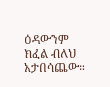ዕዳውንም ክፈል ብለህ አታበሳጨው።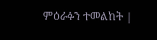ምዕራፉን ተመልከት |